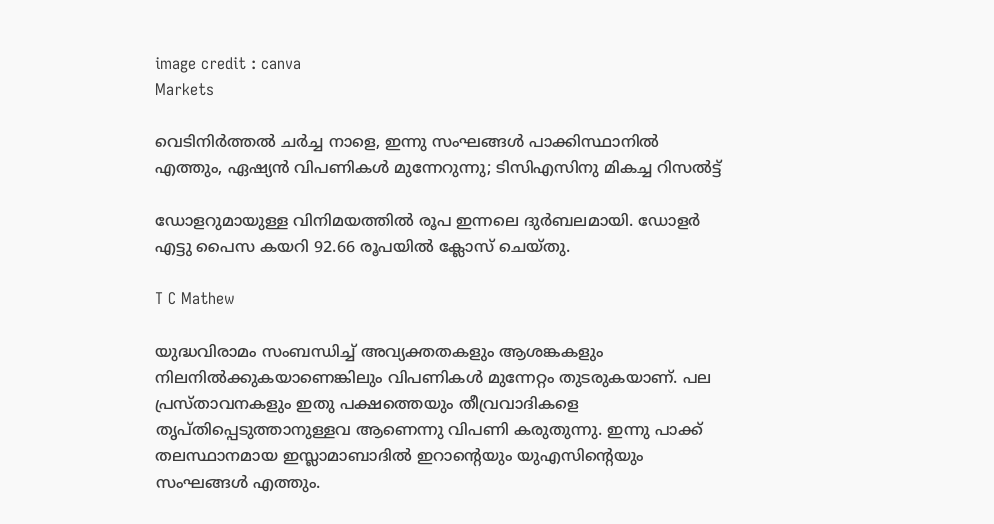image credit : canva
Markets

വെടിനിര്‍ത്തല്‍ ചര്‍ച്ച നാളെ, ഇന്നു സംഘങ്ങള്‍ പാക്കിസ്ഥാനില്‍ എത്തും, ഏഷ്യന്‍ വിപണികള്‍ മുന്നേറുന്നു; ടിസിഎസിനു മികച്ച റിസല്‍ട്ട്

ഡോളറുമായുള്ള വിനിമയത്തില്‍ രൂപ ഇന്നലെ ദുര്‍ബലമായി. ഡോളര്‍ എട്ടു പൈസ കയറി 92.66 രൂപയില്‍ ക്ലോസ് ചെയ്തു.

T C Mathew

യുദ്ധവിരാമം സംബന്ധിച്ച് അവ്യക്തതകളും ആശങ്കകളും നിലനില്‍ക്കുകയാണെങ്കിലും വിപണികള്‍ മുന്നേറ്റം തുടരുകയാണ്. പല പ്രസ്താവനകളും ഇതു പക്ഷത്തെയും തീവ്രവാദികളെ തൃപ്തിപ്പെടുത്താനുള്ളവ ആണെന്നു വിപണി കരുതുന്നു. ഇന്നു പാക്ക് തലസ്ഥാനമായ ഇസ്ലാമാബാദില്‍ ഇറാന്റെയും യുഎസിന്റെയും സംഘങ്ങള്‍ എത്തും.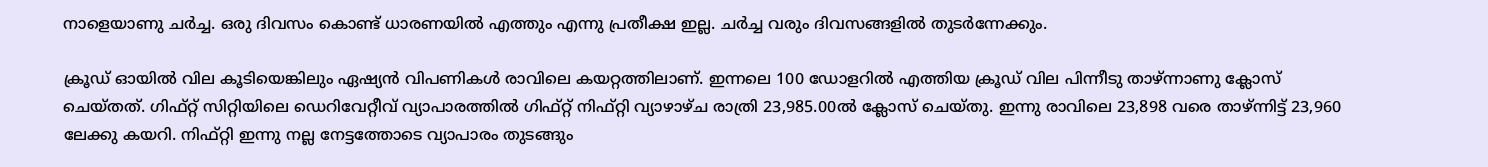നാളെയാണു ചര്‍ച്ച. ഒരു ദിവസം കൊണ്ട് ധാരണയില്‍ എത്തും എന്നു പ്രതീക്ഷ ഇല്ല. ചര്‍ച്ച വരും ദിവസങ്ങളില്‍ തുടര്‍ന്നേക്കും.

ക്രൂഡ് ഓയില്‍ വില കൂടിയെങ്കിലും ഏഷ്യന്‍ വിപണികള്‍ രാവിലെ കയറ്റത്തിലാണ്. ഇന്നലെ 100 ഡോളറില്‍ എത്തിയ ക്രൂഡ് വില പിന്നീടു താഴ്ന്നാണു ക്ലോസ് ചെയ്തത്. ഗിഫ്റ്റ് സിറ്റിയിലെ ഡെറിവേറ്റീവ് വ്യാപാരത്തില്‍ ഗിഫ്റ്റ് നിഫ്റ്റി വ്യാഴാഴ്ച രാത്രി 23,985.00ല്‍ ക്ലോസ് ചെയ്തു. ഇന്നു രാവിലെ 23,898 വരെ താഴ്ന്നിട്ട് 23,960 ലേക്കു കയറി. നിഫ്റ്റി ഇന്നു നല്ല നേട്ടത്തോടെ വ്യാപാരം തുടങ്ങും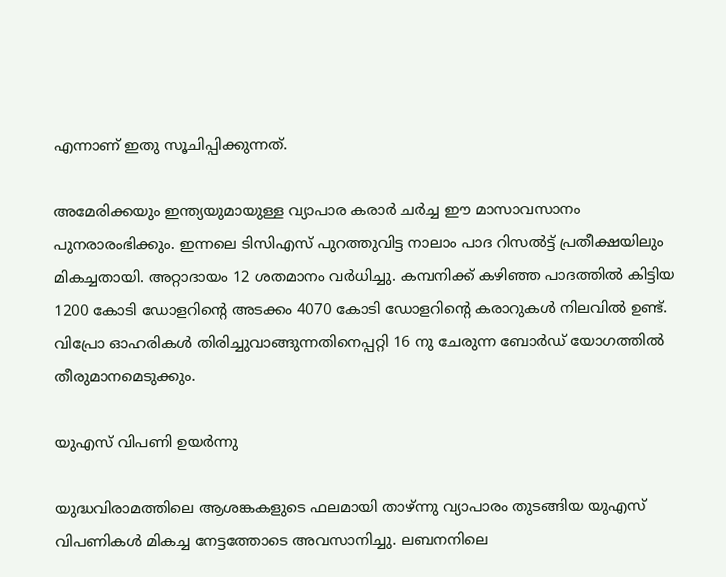എന്നാണ് ഇതു സൂചിപ്പിക്കുന്നത്.

അമേരിക്കയും ഇന്ത്യയുമായുള്ള വ്യാപാര കരാര്‍ ചര്‍ച്ച ഈ മാസാവസാനം പുനരാരംഭിക്കും. ഇന്നലെ ടിസിഎസ് പുറത്തുവിട്ട നാലാം പാദ റിസല്‍ട്ട് പ്രതീക്ഷയിലും മികച്ചതായി. അറ്റാദായം 12 ശതമാനം വര്‍ധിച്ചു. കമ്പനിക്ക് കഴിഞ്ഞ പാദത്തില്‍ കിട്ടിയ 1200 കോടി ഡോളറിന്റെ അടക്കം 4070 കോടി ഡോളറിന്റെ കരാറുകള്‍ നിലവില്‍ ഉണ്ട്. വിപ്രോ ഓഹരികള്‍ തിരിച്ചുവാങ്ങുന്നതിനെപ്പറ്റി 16 നു ചേരുന്ന ബോര്‍ഡ് യോഗത്തില്‍ തീരുമാനമെടുക്കും.

യുഎസ് വിപണി ഉയര്‍ന്നു

യുദ്ധവിരാമത്തിലെ ആശങ്കകളുടെ ഫലമായി താഴ്ന്നു വ്യാപാരം തുടങ്ങിയ യുഎസ് വിപണികള്‍ മികച്ച നേട്ടത്തോടെ അവസാനിച്ചു. ലബനനിലെ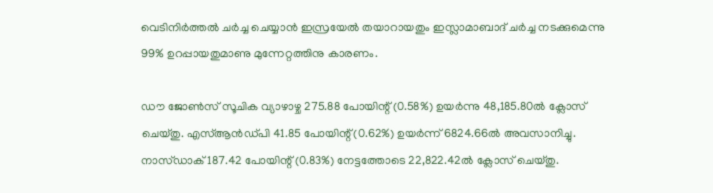വെടിനിര്‍ത്തല്‍ ചര്‍ച്ച ചെയ്യാന്‍ ഇസ്രയേല്‍ തയാറായതും ഇസ്ലാമാബാദ് ചര്‍ച്ച നടക്കുമെന്നു 99% ഉറപ്പായതുമാണു മുന്നേറ്റത്തിനു കാരണം.

ഡൗ ജോണ്‍സ് സൂചിക വ്യാഴാഴ്ച 275.88 പോയിന്റ് (0.58%) ഉയര്‍ന്നു 48,185.80ല്‍ ക്ലോസ് ചെയ്തു. എസ്ആന്‍ഡ്പി 41.85 പോയിന്റ് (0.62%) ഉയര്‍ന്ന് 6824.66ല്‍ അവസാനിച്ചു. നാസ്ഡാക് 187.42 പോയിന്റ് (0.83%) നേട്ടത്തോടെ 22,822.42ല്‍ ക്ലോസ് ചെയ്തു.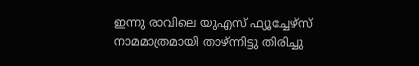ഇന്നു രാവിലെ യുഎസ് ഫ്യൂച്ചേഴ്‌സ് നാമമാത്രമായി താഴ്ന്നിട്ടു തിരിച്ചു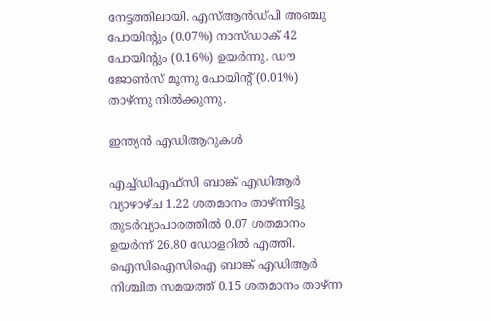നേട്ടത്തിലായി. എസ്ആന്‍ഡ്പി അഞ്ചു പോയിന്റും (0.07%) നാസ്ഡാക് 42 പോയിന്റും (0.16%) ഉയര്‍ന്നു. ഡൗ ജോണ്‍സ് മൂന്നു പോയിന്റ് (0.01%) താഴ്ന്നു നില്‍ക്കുന്നു.

ഇന്ത്യന്‍ എഡിആറുകള്‍

എച്ച്ഡിഎഫ്‌സി ബാങ്ക് എഡിആര്‍ വ്യാഴാഴ്ച 1.22 ശതമാനം താഴ്ന്നിട്ടു തുടര്‍വ്യാപാരത്തില്‍ 0.07 ശതമാനം ഉയര്‍ന്ന് 26.80 ഡോളറില്‍ എത്തി. ഐസിഐസിഐ ബാങ്ക് എഡിആര്‍ നിശ്ചിത സമയത്ത് 0.15 ശതമാനം താഴ്ന്ന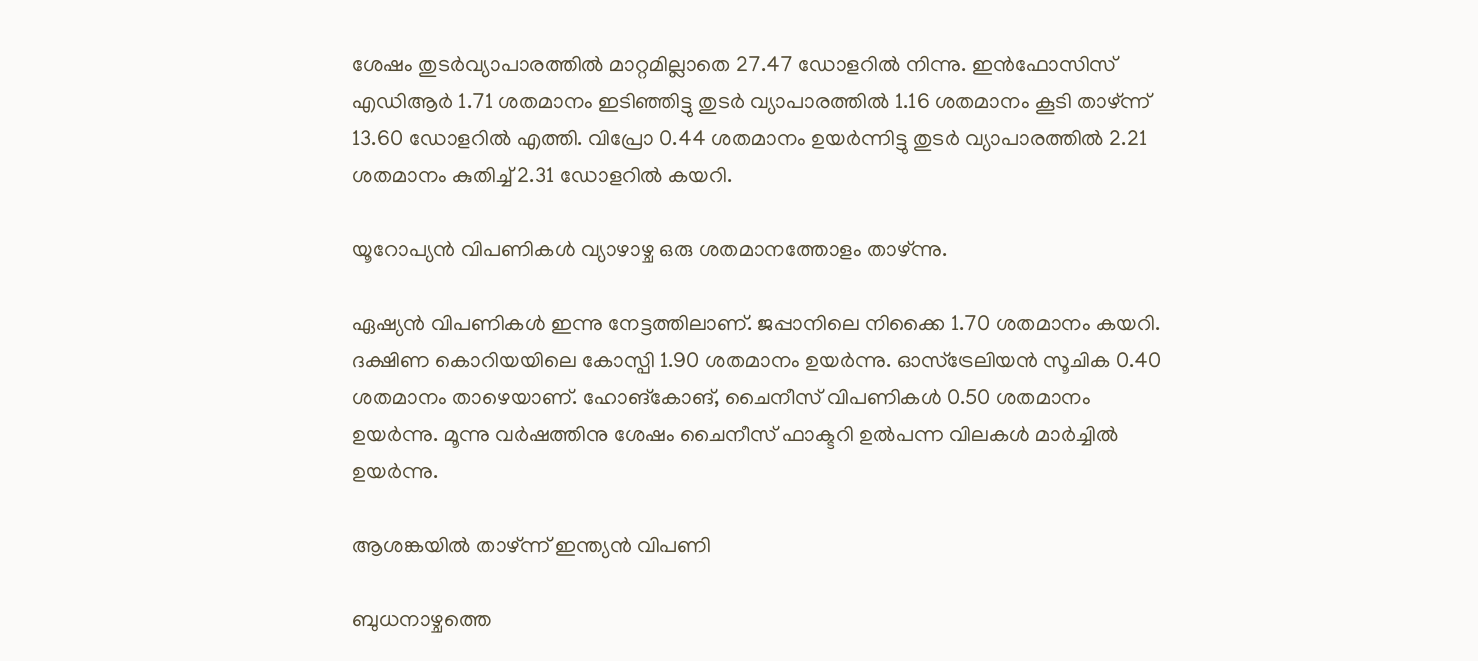ശേഷം തുടര്‍വ്യാപാരത്തില്‍ മാറ്റമില്ലാതെ 27.47 ഡോളറില്‍ നിന്നു. ഇന്‍ഫോസിസ് എഡിആര്‍ 1.71 ശതമാനം ഇടിഞ്ഞിട്ടു തുടര്‍ വ്യാപാരത്തില്‍ 1.16 ശതമാനം കൂടി താഴ്ന്ന് 13.60 ഡോളറില്‍ എത്തി. വിപ്രോ 0.44 ശതമാനം ഉയര്‍ന്നിട്ടു തുടര്‍ വ്യാപാരത്തില്‍ 2.21 ശതമാനം കുതിച്ച് 2.31 ഡോളറില്‍ കയറി.

യൂറോപ്യന്‍ വിപണികള്‍ വ്യാഴാഴ്ച ഒരു ശതമാനത്തോളം താഴ്ന്നു.

ഏഷ്യന്‍ വിപണികള്‍ ഇന്നു നേട്ടത്തിലാണ്. ജപ്പാനിലെ നിക്കൈ 1.70 ശതമാനം കയറി. ദക്ഷിണ കൊറിയയിലെ കോസ്പി 1.90 ശതമാനം ഉയര്‍ന്നു. ഓസ്‌ട്രേലിയന്‍ സൂചിക 0.40 ശതമാനം താഴെയാണ്. ഹോങ്‌കോങ്, ചൈനീസ് വിപണികള്‍ 0.50 ശതമാനം ഉയര്‍ന്നു. മൂന്നു വര്‍ഷത്തിനു ശേഷം ചൈനീസ് ഫാക്ടറി ഉല്‍പന്ന വിലകള്‍ മാര്‍ച്ചില്‍ ഉയര്‍ന്നു.

ആശങ്കയില്‍ താഴ്ന്ന് ഇന്ത്യന്‍ വിപണി

ബുധനാഴ്ചത്തെ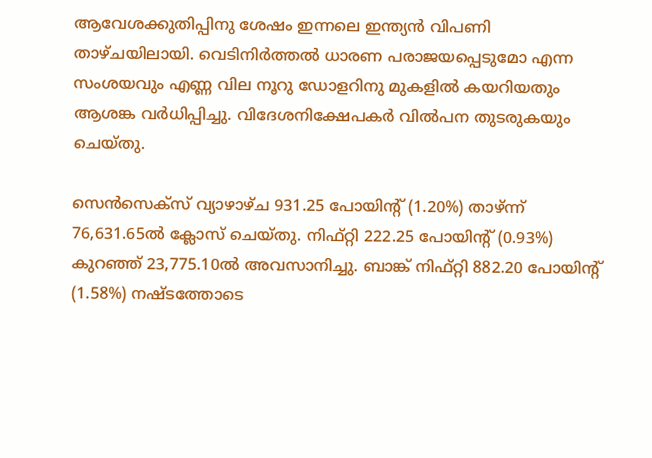ആവേശക്കുതിപ്പിനു ശേഷം ഇന്നലെ ഇന്ത്യന്‍ വിപണി താഴ്ചയിലായി. വെടിനിര്‍ത്തല്‍ ധാരണ പരാജയപ്പെടുമോ എന്ന സംശയവും എണ്ണ വില നൂറു ഡോളറിനു മുകളില്‍ കയറിയതും ആശങ്ക വര്‍ധിപ്പിച്ചു. വിദേശനിക്ഷേപകര്‍ വില്‍പന തുടരുകയും ചെയ്തു.

സെന്‍സെക്സ് വ്യാഴാഴ്ച 931.25 പോയിന്റ് (1.20%) താഴ്ന്ന് 76,631.65ല്‍ ക്ലോസ് ചെയ്തു. നിഫ്റ്റി 222.25 പോയിന്റ് (0.93%) കുറഞ്ഞ് 23,775.10ല്‍ അവസാനിച്ചു. ബാങ്ക് നിഫ്റ്റി 882.20 പോയിന്റ് (1.58%) നഷ്ടത്തോടെ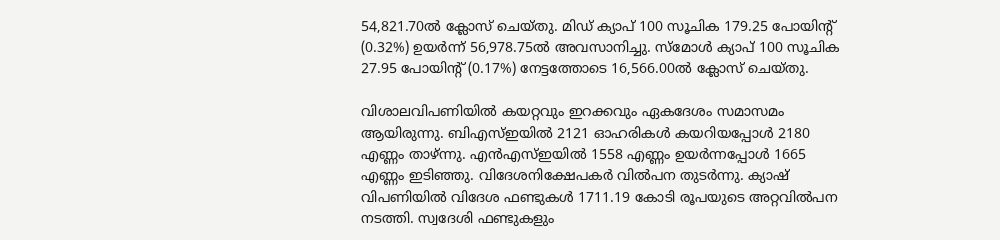54,821.70ല്‍ ക്ലോസ് ചെയ്തു. മിഡ് ക്യാപ് 100 സൂചിക 179.25 പോയിന്റ് (0.32%) ഉയര്‍ന്ന് 56,978.75ല്‍ അവസാനിച്ചു. സ്‌മോള്‍ ക്യാപ് 100 സൂചിക 27.95 പോയിന്റ് (0.17%) നേട്ടത്തോടെ 16,566.00ല്‍ ക്ലോസ് ചെയ്തു.

വിശാലവിപണിയില്‍ കയറ്റവും ഇറക്കവും ഏകദേശം സമാസമം ആയിരുന്നു. ബിഎസ്ഇയില്‍ 2121 ഓഹരികള്‍ കയറിയപ്പോള്‍ 2180 എണ്ണം താഴ്ന്നു. എന്‍എസ്ഇയില്‍ 1558 എണ്ണം ഉയര്‍ന്നപ്പോള്‍ 1665 എണ്ണം ഇടിഞ്ഞു. വിദേശനിക്ഷേപകര്‍ വില്‍പന തുടര്‍ന്നു. ക്യാഷ് വിപണിയില്‍ വിദേശ ഫണ്ടുകള്‍ 1711.19 കോടി രൂപയുടെ അറ്റവില്‍പന നടത്തി. സ്വദേശി ഫണ്ടുകളും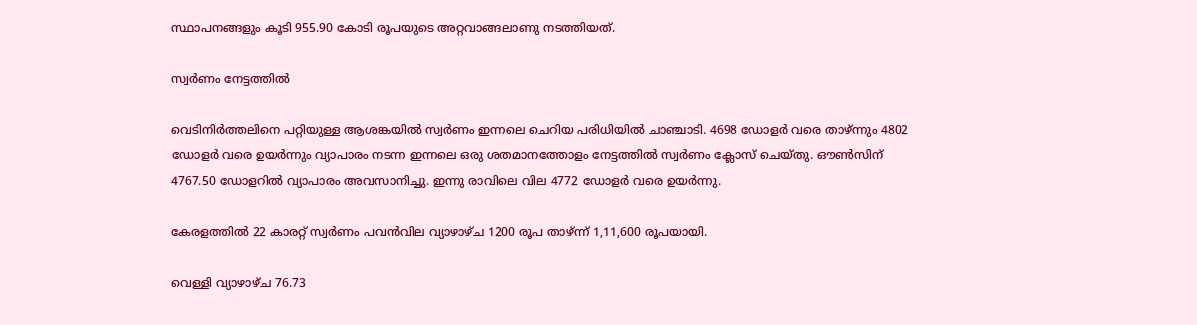സ്ഥാപനങ്ങളും കൂടി 955.90 കോടി രൂപയുടെ അറ്റവാങ്ങലാണു നടത്തിയത്.

സ്വര്‍ണം നേട്ടത്തില്‍

വെടിനിര്‍ത്തലിനെ പറ്റിയുള്ള ആശങ്കയില്‍ സ്വര്‍ണം ഇന്നലെ ചെറിയ പരിധിയില്‍ ചാഞ്ചാടി. 4698 ഡോളര്‍ വരെ താഴ്ന്നും 4802 ഡോളര്‍ വരെ ഉയര്‍ന്നും വ്യാപാരം നടന്ന ഇന്നലെ ഒരു ശതമാനത്തോളം നേട്ടത്തില്‍ സ്വര്‍ണം ക്ലോസ് ചെയ്തു. ഔണ്‍സിന് 4767.50 ഡോളറില്‍ വ്യാപാരം അവസാനിച്ചു. ഇന്നു രാവിലെ വില 4772 ഡോളര്‍ വരെ ഉയര്‍ന്നു.

കേരളത്തില്‍ 22 കാരറ്റ് സ്വര്‍ണം പവന്‍വില വ്യാഴാഴ്ച 1200 രൂപ താഴ്ന്ന് 1,11,600 രൂപയായി.

വെള്ളി വ്യാഴാഴ്ച 76.73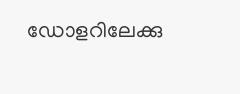ഡോളറിലേക്കു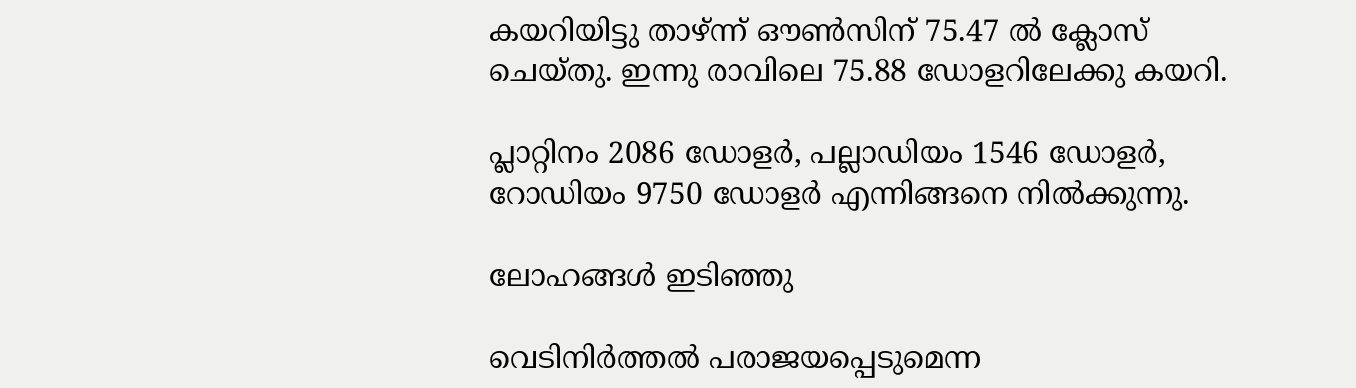കയറിയിട്ടു താഴ്ന്ന് ഔണ്‍സിന് 75.47 ല്‍ ക്ലോസ് ചെയ്തു. ഇന്നു രാവിലെ 75.88 ഡോളറിലേക്കു കയറി.

പ്ലാറ്റിനം 2086 ഡോളര്‍, പല്ലാഡിയം 1546 ഡോളര്‍, റോഡിയം 9750 ഡോളര്‍ എന്നിങ്ങനെ നില്‍ക്കുന്നു.

ലോഹങ്ങള്‍ ഇടിഞ്ഞു

വെടിനിര്‍ത്തല്‍ പരാജയപ്പെടുമെന്ന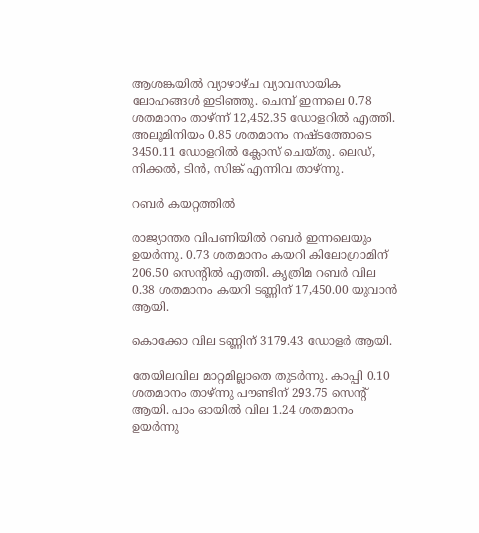ആശങ്കയില്‍ വ്യാഴാഴ്ച വ്യാവസായിക ലോഹങ്ങള്‍ ഇടിഞ്ഞു. ചെമ്പ് ഇന്നലെ 0.78 ശതമാനം താഴ്ന്ന് 12,452.35 ഡോളറില്‍ എത്തി. അലൂമിനിയം 0.85 ശതമാനം നഷ്ടത്തോടെ 3450.11 ഡോളറില്‍ ക്ലോസ് ചെയ്തു. ലെഡ്, നിക്കല്‍, ടിന്‍, സിങ്ക് എന്നിവ താഴ്ന്നു.

റബര്‍ കയറ്റത്തില്‍

രാജ്യാന്തര വിപണിയില്‍ റബര്‍ ഇന്നലെയും ഉയര്‍ന്നു. 0.73 ശതമാനം കയറി കിലോഗ്രാമിന് 206.50 സെന്റില്‍ എത്തി. കൃത്രിമ റബര്‍ വില 0.38 ശതമാനം കയറി ടണ്ണിന് 17,450.00 യുവാന്‍ ആയി.

കൊക്കോ വില ടണ്ണിന് 3179.43 ഡോളര്‍ ആയി.

തേയിലവില മാറ്റമില്ലാതെ തുടര്‍ന്നു. കാപ്പി 0.10 ശതമാനം താഴ്ന്നു പൗണ്ടിന് 293.75 സെന്റ് ആയി. പാം ഓയില്‍ വില 1.24 ശതമാനം ഉയര്‍ന്നു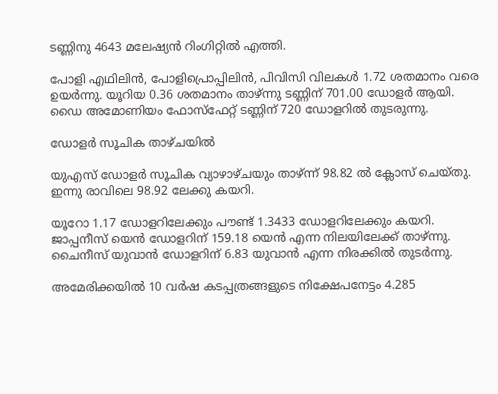ടണ്ണിനു 4643 മലേഷ്യന്‍ റിംഗിറ്റില്‍ എത്തി.

പോളി എഥിലിന്‍, പോളിപ്രൊപ്പിലിന്‍, പിവിസി വിലകള്‍ 1.72 ശതമാനം വരെ ഉയര്‍ന്നു. യൂറിയ 0.36 ശതമാനം താഴ്ന്നു ടണ്ണിന് 701.00 ഡോളര്‍ ആയി. ഡൈ അമോണിയം ഫോസ്‌ഫേറ്റ് ടണ്ണിന് 720 ഡോളറില്‍ തുടരുന്നു.

ഡോളര്‍ സൂചിക താഴ്ചയില്‍

യുഎസ് ഡോളര്‍ സൂചിക വ്യാഴാഴ്ചയും താഴ്ന്ന് 98.82 ല്‍ ക്ലോസ് ചെയ്തു. ഇന്നു രാവിലെ 98.92 ലേക്കു കയറി.

യൂറോ 1.17 ഡോളറിലേക്കും പൗണ്ട് 1.3433 ഡോളറിലേക്കും കയറി. ജാപ്പനീസ് യെന്‍ ഡോളറിന് 159.18 യെന്‍ എന്ന നിലയിലേക്ക് താഴ്ന്നു. ചൈനീസ് യുവാന്‍ ഡോളറിന് 6.83 യുവാന്‍ എന്ന നിരക്കില്‍ തുടര്‍ന്നു.

അമേരിക്കയില്‍ 10 വര്‍ഷ കടപ്പത്രങ്ങളുടെ നിക്ഷേപനേട്ടം 4.285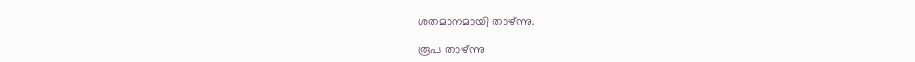ശതമാനമായി താഴ്ന്നു.

രൂപ താഴ്ന്നു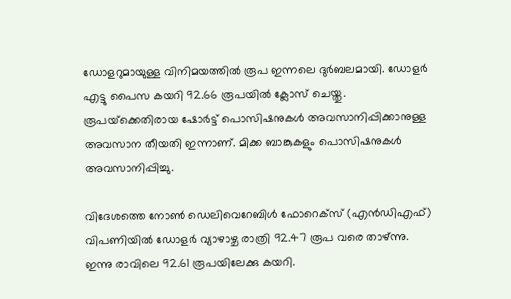ഡോളറുമായുള്ള വിനിമയത്തില്‍ രൂപ ഇന്നലെ ദുര്‍ബലമായി. ഡോളര്‍ എട്ടു പൈസ കയറി 92.66 രൂപയില്‍ ക്ലോസ് ചെയ്തു. രൂപയ്‌ക്കെതിരായ ഷോര്‍ട്ട് പൊസിഷനുകള്‍ അവസാനിപ്പിക്കാനുള്ള അവസാന തീയതി ഇന്നാണ്. മിക്ക ബാങ്കുകളും പൊസിഷനുകള്‍ അവസാനിപ്പിച്ചു.

വിദേശത്തെ നോണ്‍ ഡെലിവെറേബിള്‍ ഫോറെക്‌സ് (എന്‍ഡിഎഫ്) വിപണിയില്‍ ഡോളര്‍ വ്യാഴാഴ്ച രാത്രി 92.47 രൂപ വരെ താഴ്ന്നു. ഇന്നു രാവിലെ 92.61 രൂപയിലേക്കു കയറി.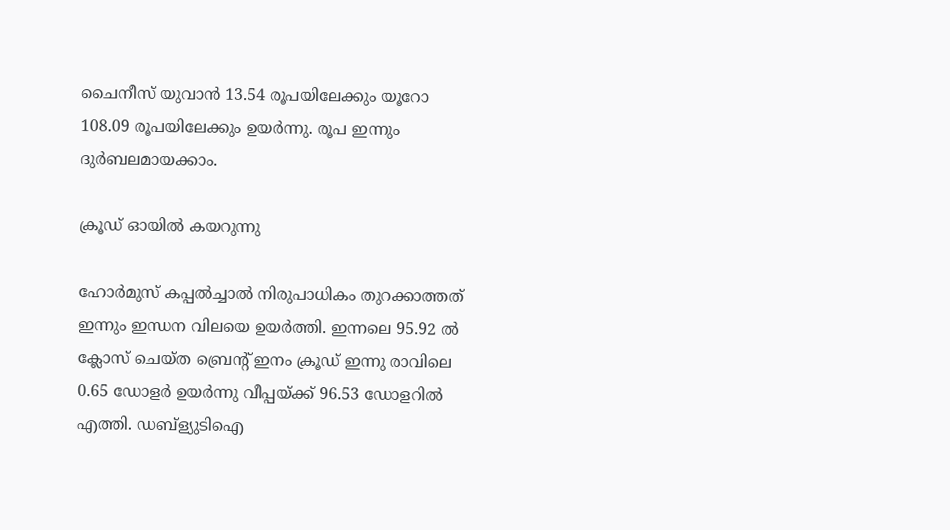ചൈനീസ് യുവാന്‍ 13.54 രൂപയിലേക്കും യൂറോ 108.09 രൂപയിലേക്കും ഉയര്‍ന്നു. രൂപ ഇന്നും ദുര്‍ബലമായക്കാം.

ക്രൂഡ് ഓയില്‍ കയറുന്നു

ഹോര്‍മുസ് കപ്പല്‍ച്ചാല്‍ നിരുപാധികം തുറക്കാത്തത് ഇന്നും ഇന്ധന വിലയെ ഉയര്‍ത്തി. ഇന്നലെ 95.92 ല്‍ ക്ലോസ് ചെയ്ത ബ്രെന്റ് ഇനം ക്രൂഡ് ഇന്നു രാവിലെ 0.65 ഡോളര്‍ ഉയര്‍ന്നു വീപ്പയ്ക്ക് 96.53 ഡോളറില്‍ എത്തി. ഡബ്‌ള്യുടിഐ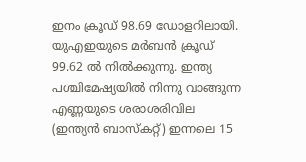ഇനം ക്രൂഡ് 98.69 ഡോളറിലായി. യുഎഇയുടെ മര്‍ബന്‍ ക്രൂഡ് 99.62 ല്‍ നില്‍ക്കുന്നു. ഇന്ത്യ പശ്ചിമേഷ്യയില്‍ നിന്നു വാങ്ങുന്ന എണ്ണയുടെ ശരാശരിവില (ഇന്ത്യന്‍ ബാസ്‌കറ്റ്) ഇന്നലെ 15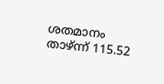ശതമാനം താഴ്ന്ന് 115.52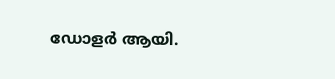ഡോളര്‍ ആയി.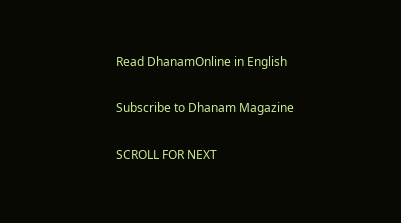Read DhanamOnline in English

Subscribe to Dhanam Magazine

SCROLL FOR NEXT